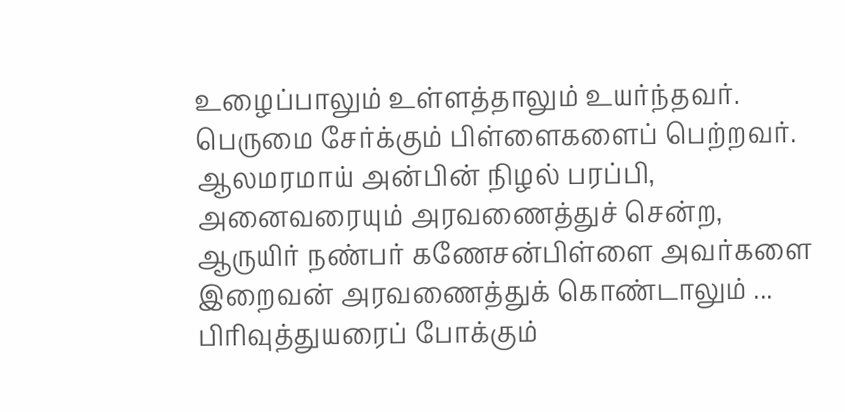உழைப்பாலும் உள்ளத்தாலும் உயர்ந்தவர். பெருமை சேர்க்கும் பிள்ளைகளைப் பெற்றவர். ஆலமரமாய் அன்பின் நிழல் பரப்பி, அனைவரையும் அரவணைத்துச் சென்ற, ஆருயிர் நண்பர் கணேசன்பிள்ளை அவர்களை இறைவன் அரவணைத்துக் கொண்டாலும் ... பிரிவுத்துயரைப் போக்கும்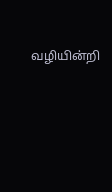வழியின்றி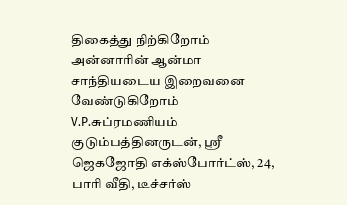திகைத்து நிற்கிறோம் அன்னாரின் ஆன்மா சாந்தியடைய இறைவனை வேண்டுகிறோம் V.P.சுப்ரமணியம் குடும்பத்தினருடன், ஸ்ரீ ஜெகஜோதி எக்ஸ்போர்ட்ஸ், 24, பாரி வீதி, டீச்சர்ஸ்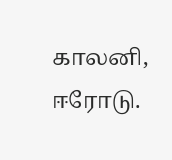காலனி, ஈரோடு.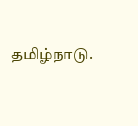தமிழ்நாடு.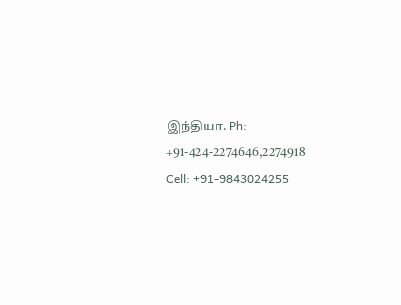இந்தியா. Ph: +91-424-2274646,2274918 Cell: +91-9843024255